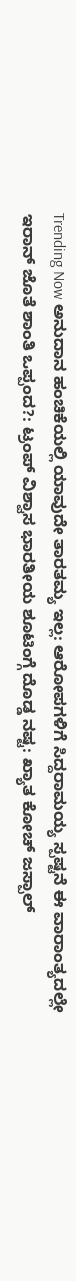Trending Now ಅನುದಾನ ಹಂಚಿಕೆಯಲ್ಲಿ ಯಾವುದೇ ತಾರತಮ್ಯ ಇಲ್ಲ: ಆರೋಪಗಳಿಗೆ ಸಿದ್ದರಾಮಯ್ಯ ಸ್ಪಷ್ಟನೆ ಈ ವಾರಾಂತ್ಯದಲ್ಲೇ ಇರಾನ್ ಜೊತೆ ಶಾಂತಿ ಒಪ್ಪಂದ?: ಟ್ರಂಪ್ ವಿಶ್ವಾಸ ಭಾರತೀಯ ಶೂಟಿಂಗ್ಗೆ ದೊಡ್ಡ ನಷ್ಟ: ಖ್ಯಾತ ಕೋಚ್ ಜಸ್ಪಾಲ್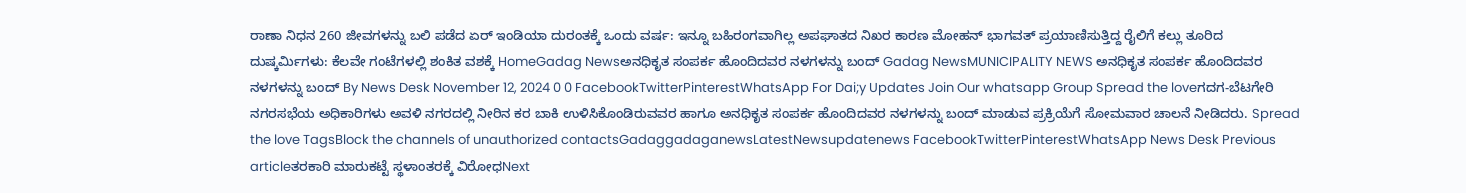ರಾಣಾ ನಿಧನ 260 ಜೀವಗಳನ್ನು ಬಲಿ ಪಡೆದ ಏರ್ ಇಂಡಿಯಾ ದುರಂತಕ್ಕೆ ಒಂದು ವರ್ಷ: ಇನ್ನೂ ಬಹಿರಂಗವಾಗಿಲ್ಲ ಅಪಘಾತದ ನಿಖರ ಕಾರಣ ಮೋಹನ್ ಭಾಗವತ್ ಪ್ರಯಾಣಿಸುತ್ತಿದ್ದ ರೈಲಿಗೆ ಕಲ್ಲು ತೂರಿದ ದುಷ್ಕರ್ಮಿಗಳು: ಕೆಲವೇ ಗಂಟೆಗಳಲ್ಲಿ ಶಂಕಿತ ವಶಕ್ಕೆ HomeGadag Newsಅನಧಿಕೃತ ಸಂಪರ್ಕ ಹೊಂದಿದವರ ನಳಗಳನ್ನು ಬಂದ್ Gadag NewsMUNICIPALITY NEWS ಅನಧಿಕೃತ ಸಂಪರ್ಕ ಹೊಂದಿದವರ ನಳಗಳನ್ನು ಬಂದ್ By News Desk November 12, 2024 0 0 FacebookTwitterPinterestWhatsApp For Dai;y Updates Join Our whatsapp Group Spread the loveಗದಗ-ಬೆಟಗೇರಿ ನಗರಸಭೆಯ ಅಧಿಕಾರಿಗಳು ಅವಳಿ ನಗರದಲ್ಲಿ ನೀರಿನ ಕರ ಬಾಕಿ ಉಳಿಸಿಕೊಂಡಿರುವವರ ಹಾಗೂ ಅನಧಿಕೃತ ಸಂಪರ್ಕ ಹೊಂದಿದವರ ನಳಗಳನ್ನು ಬಂದ್ ಮಾಡುವ ಪ್ರಕ್ರಿಯೆಗೆ ಸೋಮವಾರ ಚಾಲನೆ ನೀಡಿದರು. Spread the love TagsBlock the channels of unauthorized contactsGadaggadaganewsLatestNewsupdatenews FacebookTwitterPinterestWhatsApp News Desk Previous articleತರಕಾರಿ ಮಾರುಕಟ್ಟೆ ಸ್ಥಳಾಂತರಕ್ಕೆ ವಿರೋಧNext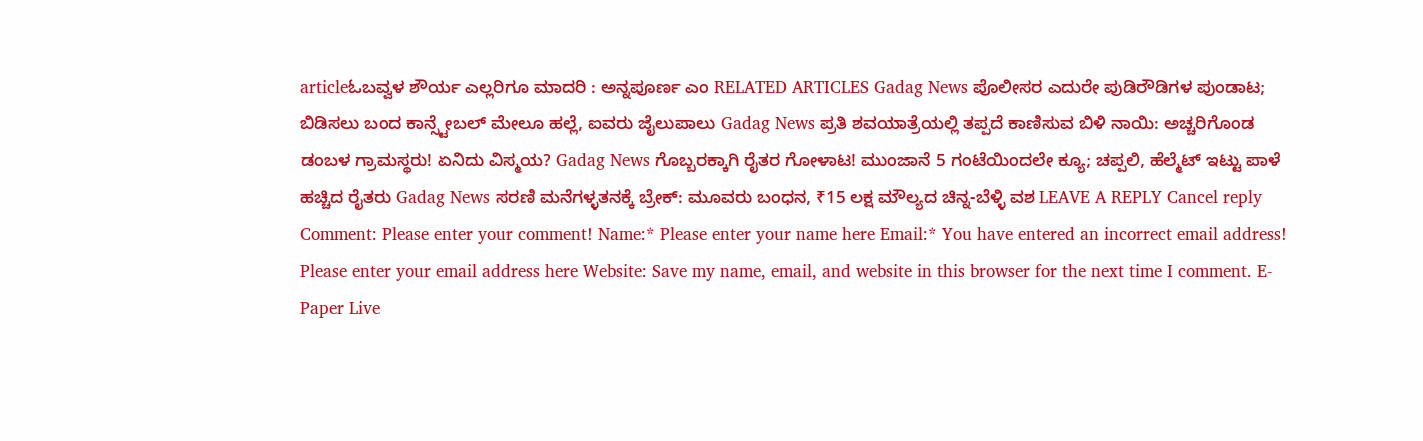articleಓಬವ್ವಳ ಶೌರ್ಯ ಎಲ್ಲರಿಗೂ ಮಾದರಿ : ಅನ್ನಪೂರ್ಣ ಎಂ RELATED ARTICLES Gadag News ಪೊಲೀಸರ ಎದುರೇ ಪುಡಿರೌಡಿಗಳ ಪುಂಡಾಟ; ಬಿಡಿಸಲು ಬಂದ ಕಾನ್ಸ್ಟೇಬಲ್ ಮೇಲೂ ಹಲ್ಲೆ, ಐವರು ಜೈಲುಪಾಲು Gadag News ಪ್ರತಿ ಶವಯಾತ್ರೆಯಲ್ಲಿ ತಪ್ಪದೆ ಕಾಣಿಸುವ ಬಿಳಿ ನಾಯಿ: ಅಚ್ಚರಿಗೊಂಡ ಡಂಬಳ ಗ್ರಾಮಸ್ಥರು! ಏನಿದು ವಿಸ್ಮಯ? Gadag News ಗೊಬ್ಬರಕ್ಕಾಗಿ ರೈತರ ಗೋಳಾಟ! ಮುಂಜಾನೆ 5 ಗಂಟೆಯಿಂದಲೇ ಕ್ಯೂ; ಚಪ್ಪಲಿ, ಹೆಲ್ಮೆಟ್ ಇಟ್ಟು ಪಾಳೆ ಹಚ್ಚಿದ ರೈತರು Gadag News ಸರಣಿ ಮನೆಗಳ್ಳತನಕ್ಕೆ ಬ್ರೇಕ್: ಮೂವರು ಬಂಧನ, ₹15 ಲಕ್ಷ ಮೌಲ್ಯದ ಚಿನ್ನ-ಬೆಳ್ಳಿ ವಶ LEAVE A REPLY Cancel reply Comment: Please enter your comment! Name:* Please enter your name here Email:* You have entered an incorrect email address! Please enter your email address here Website: Save my name, email, and website in this browser for the next time I comment. E-Paper Live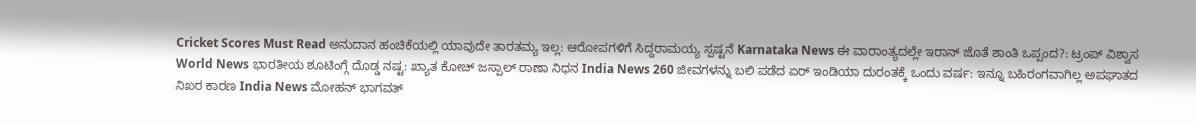Cricket Scores Must Read ಅನುದಾನ ಹಂಚಿಕೆಯಲ್ಲಿ ಯಾವುದೇ ತಾರತಮ್ಯ ಇಲ್ಲ: ಆರೋಪಗಳಿಗೆ ಸಿದ್ದರಾಮಯ್ಯ ಸ್ಪಷ್ಟನೆ Karnataka News ಈ ವಾರಾಂತ್ಯದಲ್ಲೇ ಇರಾನ್ ಜೊತೆ ಶಾಂತಿ ಒಪ್ಪಂದ?: ಟ್ರಂಪ್ ವಿಶ್ವಾಸ World News ಭಾರತೀಯ ಶೂಟಿಂಗ್ಗೆ ದೊಡ್ಡ ನಷ್ಟ: ಖ್ಯಾತ ಕೋಚ್ ಜಸ್ಪಾಲ್ ರಾಣಾ ನಿಧನ India News 260 ಜೀವಗಳನ್ನು ಬಲಿ ಪಡೆದ ಏರ್ ಇಂಡಿಯಾ ದುರಂತಕ್ಕೆ ಒಂದು ವರ್ಷ: ಇನ್ನೂ ಬಹಿರಂಗವಾಗಿಲ್ಲ ಅಪಘಾತದ ನಿಖರ ಕಾರಣ India News ಮೋಹನ್ ಭಾಗವತ್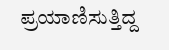ಪ್ರಯಾಣಿಸುತ್ತಿದ್ದ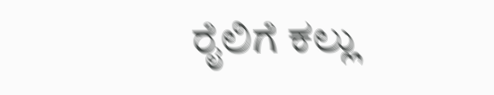ರೈಲಿಗೆ ಕಲ್ಲು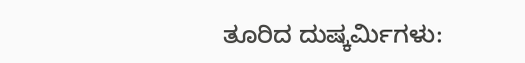ತೂರಿದ ದುಷ್ಕರ್ಮಿಗಳು: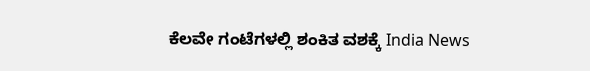ಕೆಲವೇ ಗಂಟೆಗಳಲ್ಲಿ ಶಂಕಿತ ವಶಕ್ಕೆ India News